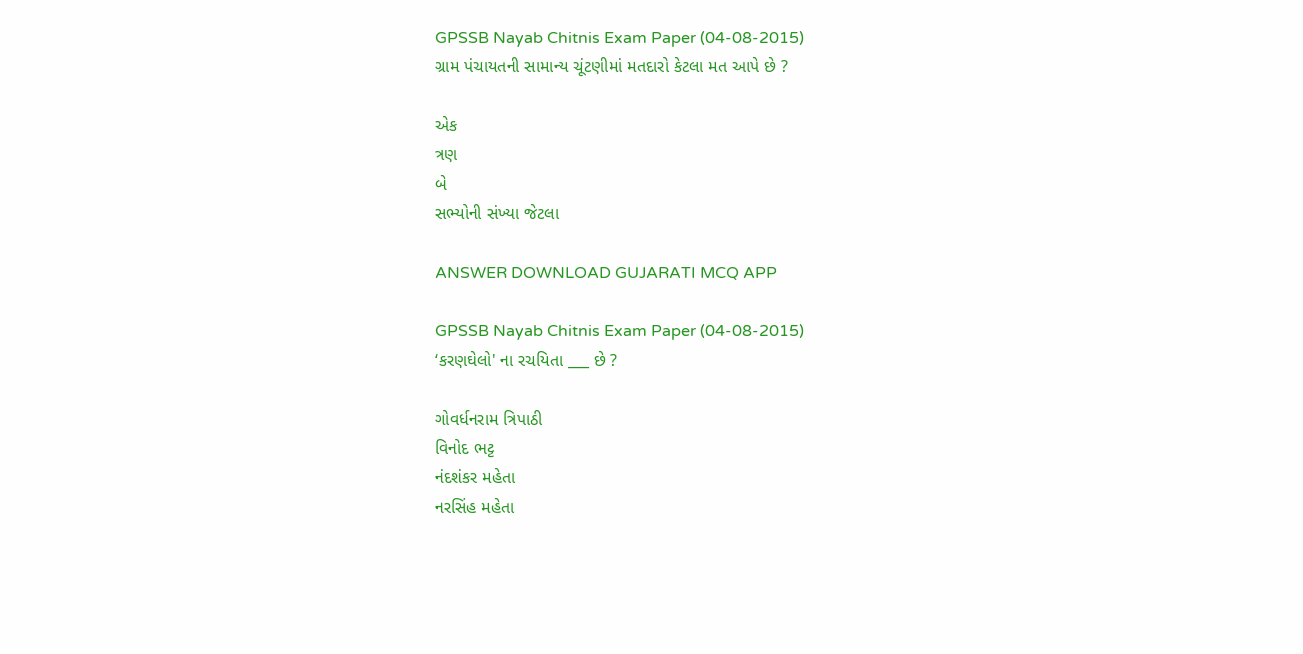GPSSB Nayab Chitnis Exam Paper (04-08-2015)
ગ્રામ પંચાયતની સામાન્ય ચૂંટણીમાં મતદારો કેટલા મત આપે છે ?

એક
ત્રણ
બે
સભ્યોની સંખ્યા જેટલા

ANSWER DOWNLOAD GUJARATI MCQ APP

GPSSB Nayab Chitnis Exam Paper (04-08-2015)
‘કરણઘેલો' ના રચયિતા ___ છે ?

ગોવર્ધનરામ ત્રિપાઠી
વિનોદ ભટ્ટ
નંદશંકર મહેતા
નરસિંહ મહેતા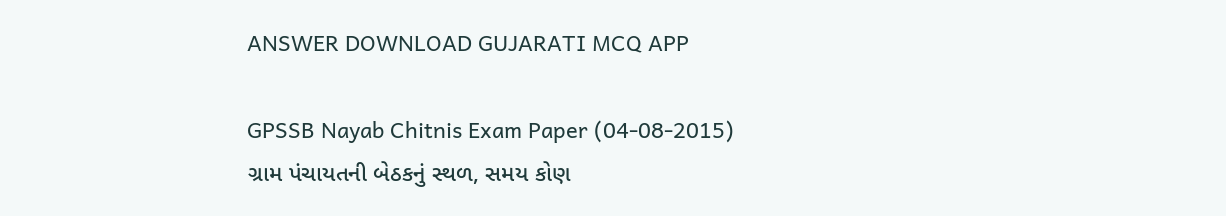ANSWER DOWNLOAD GUJARATI MCQ APP

GPSSB Nayab Chitnis Exam Paper (04-08-2015)
ગ્રામ પંચાયતની બેઠકનું સ્થળ, સમય કોણ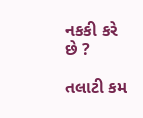નકકી કરે છે ?

તલાટી કમ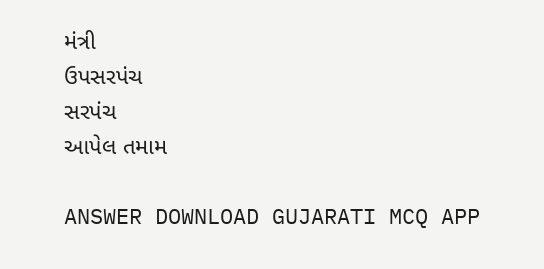મંત્રી
ઉપસરપંચ
સરપંચ
આપેલ તમામ

ANSWER DOWNLOAD GUJARATI MCQ APP